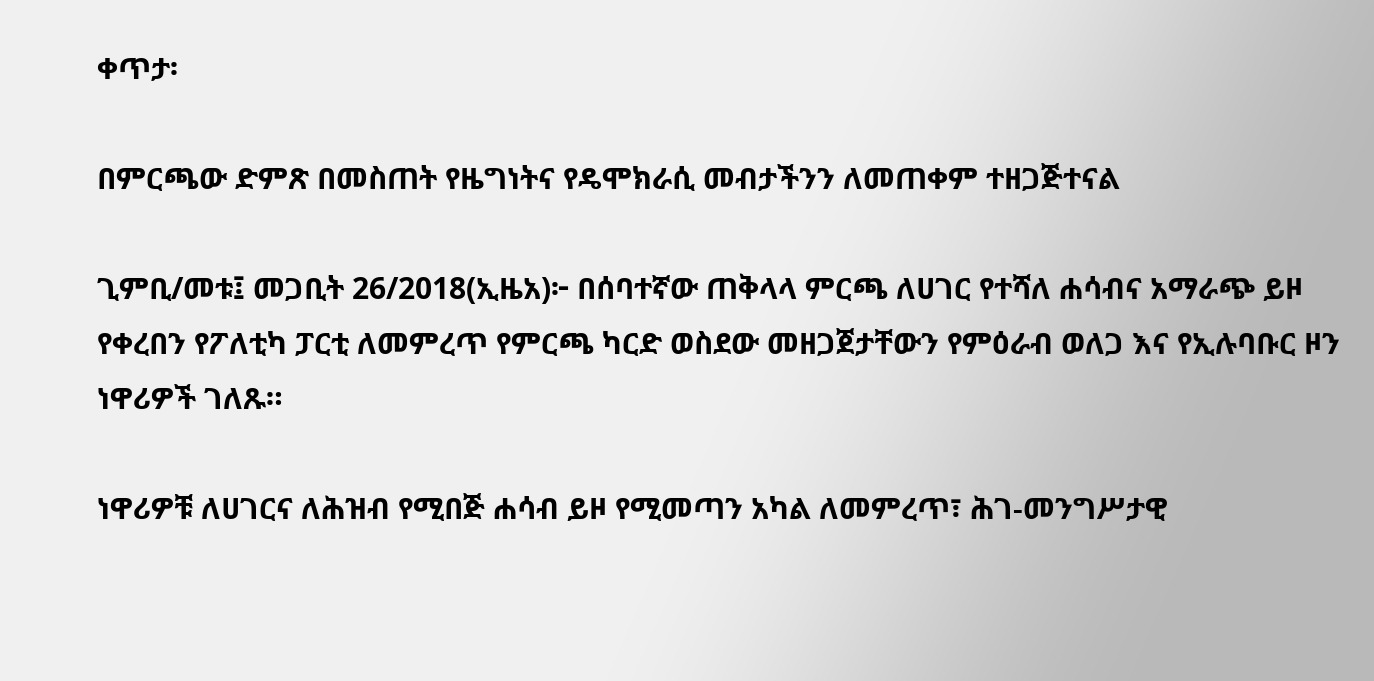ቀጥታ፡

በምርጫው ድምጽ በመስጠት የዜግነትና የዴሞክራሲ መብታችንን ለመጠቀም ተዘጋጅተናል

ጊምቢ/መቱ፤ መጋቢት 26/2018(ኢዜአ)፦ በሰባተኛው ጠቅላላ ምርጫ ለሀገር የተሻለ ሐሳብና አማራጭ ይዞ የቀረበን የፖለቲካ ፓርቲ ለመምረጥ የምርጫ ካርድ ወስደው መዘጋጀታቸውን የምዕራብ ወለጋ እና የኢሉባቡር ዞን ነዋሪዎች ገለጹ።

ነዋሪዎቹ ለሀገርና ለሕዝብ የሚበጅ ሐሳብ ይዞ የሚመጣን አካል ለመምረጥ፣ ሕገ-መንግሥታዊ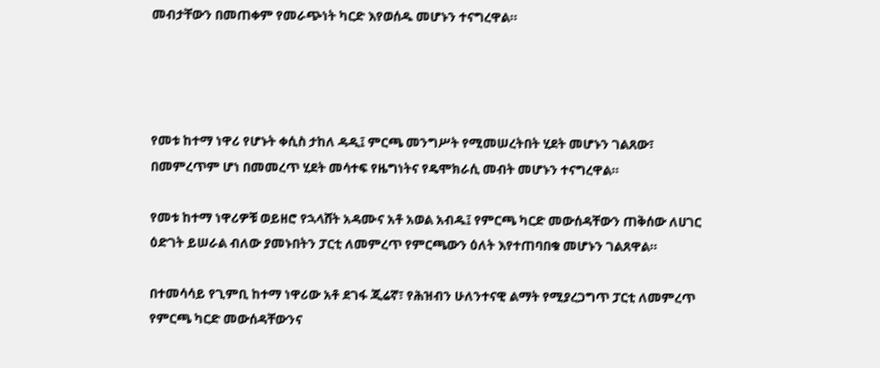መብታቸውን በመጠቀም የመራጭነት ካርድ እየወሰዱ መሆኑን ተናግረዋል።




የመቱ ከተማ ነዋሪ የሆኑት ቀሲስ ታከለ ዳዲ፤ ምርጫ መንግሥት የሚመሠረትበት ሂደት መሆኑን ገልጸው፣ በመምረጥም ሆነ በመመረጥ ሂደት መሳተፍ የዜግነትና የዴሞክራሲ መብት መሆኑን ተናግረዋል።

የመቱ ከተማ ነዋሪዎቹ ወይዘሮ የኋላሸት አዳሙና አቶ አወል አብዱ፤ የምርጫ ካርድ መውሰዳቸውን ጠቅሰው ለሀገር ዕድገት ይሠራል ብለው ያመኑበትን ፓርቲ ለመምረጥ የምርጫውን ዕለት እየተጠባበቁ መሆኑን ገልጸዋል።

በተመሳሳይ የጊምቢ ከተማ ነዋሪው አቶ ደገፋ ጂሬኛ፣ የሕዝብን ሁለንተናዊ ልማት የሚያረጋግጥ ፓርቲ ለመምረጥ የምርጫ ካርድ መውሰዳቸውንና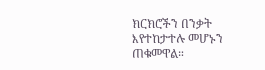ክርክሮችን በንቃት እየተከታተሉ መሆኑን ጠቁመዋል።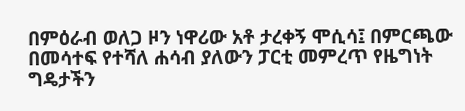በምዕራብ ወለጋ ዞን ነዋሪው አቶ ታረቀኝ ሞሲሳ፤ በምርጫው በመሳተፍ የተሻለ ሐሳብ ያለውን ፓርቲ መምረጥ የዜግነት ግዴታችን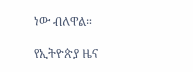ነው ብለዋል።

የኢትዮጵያ ዜና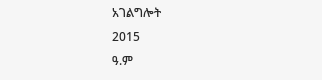አገልግሎት
2015
ዓ.ም